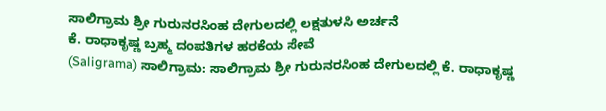ಸಾಲಿಗ್ರಾಮ ಶ್ರೀ ಗುರುನರಸಿಂಹ ದೇಗುಲದಲ್ಲಿ ಲಕ್ಷತುಳಸಿ ಅರ್ಚನೆ
ಕೆ. ರಾಧಾಕೃಷ್ಣ ಬ್ರಹ್ಮ ದಂಪತಿಗಳ ಹರಕೆಯ ಸೇವೆ
(Saligrama) ಸಾಲಿಗ್ರಾಮ: ಸಾಲಿಗ್ರಾಮ ಶ್ರೀ ಗುರುನರಸಿಂಹ ದೇಗುಲದಲ್ಲಿ ಕೆ. ರಾಧಾಕೃಷ್ಣ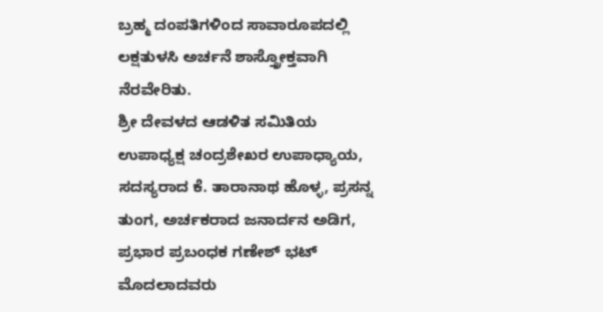ಬ್ರಹ್ಮ ದಂಪತಿಗಳಿಂದ ಸಾವಾರೂಪದಲ್ಲಿ ಲಕ್ಷತುಳಸಿ ಅರ್ಚನೆ ಶಾಸ್ತ್ರೋಕ್ತವಾಗಿ ನೆರವೇರಿತು.
ಶ್ರೀ ದೇವಳದ ಆಡಳಿತ ಸಮಿತಿಯ ಉಪಾಧ್ಯಕ್ಷ ಚಂದ್ರಶೇಖರ ಉಪಾಧ್ಯಾಯ, ಸದಸ್ಯರಾದ ಕೆ. ತಾರಾನಾಥ ಹೊಳ್ಳ, ಪ್ರಸನ್ನ ತುಂಗ, ಅರ್ಚಕರಾದ ಜನಾರ್ದನ ಅಡಿಗ, ಪ್ರಭಾರ ಪ್ರಬಂಧಕ ಗಣೇಶ್ ಭಟ್ ಮೊದಲಾದವರು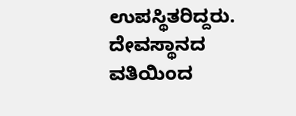ಉಪಸ್ಥಿತರಿದ್ದರು.
ದೇವಸ್ಥಾನದ ವತಿಯಿಂದ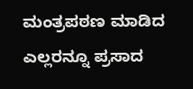ಮಂತ್ರಪಠಣ ಮಾಡಿದ ಎಲ್ಲರನ್ನೂ ಪ್ರಸಾದ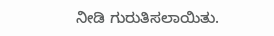ನೀಡಿ ಗುರುತಿಸಲಾಯಿತು.